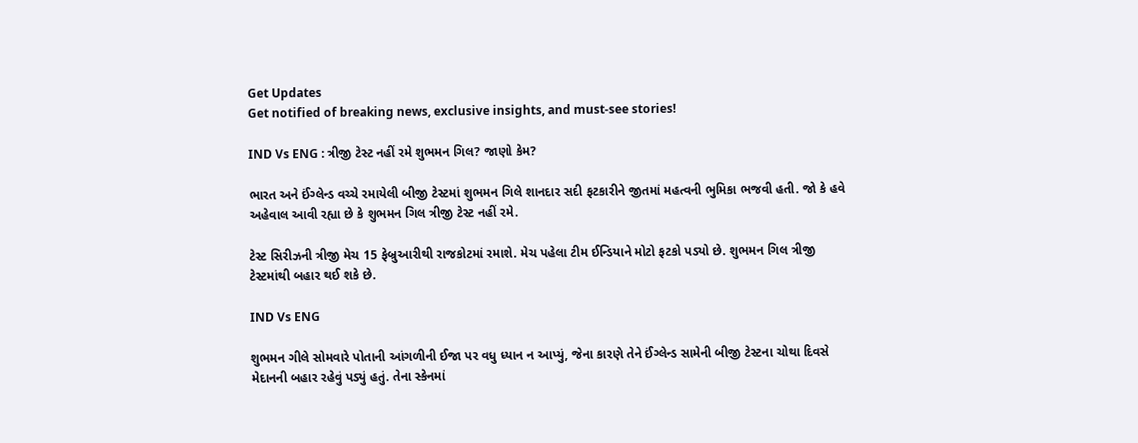Get Updates
Get notified of breaking news, exclusive insights, and must-see stories!

IND Vs ENG : ત્રીજી ટેસ્ટ નહીં રમે શુભમન ગિલ? જાણો કેમ?

ભારત અને ઈંગ્લેન્ડ વચ્ચે રમાયેલી બીજી ટેસ્ટમાં શુભમન ગિલે શાનદાર સદી ફટકારીને જીતમાં મહત્વની ભુમિકા ભજવી હતી. જો કે હવે અહેવાલ આવી રહ્યા છે કે શુભમન ગિલ ત્રીજી ટેસ્ટ નહીં રમે.

ટેસ્ટ સિરીઝની ત્રીજી મેચ 15 ફેબ્રુઆરીથી રાજકોટમાં રમાશે. મેચ પહેલા ટીમ ઈન્ડિયાને મોટો ફટકો પડ્યો છે. શુભમન ગિલ ત્રીજી ટેસ્ટમાંથી બહાર થઈ શકે છે.

IND Vs ENG

શુભમન ગીલે સોમવારે પોતાની આંગળીની ઈજા પર વધુ ધ્યાન ન આપ્યું, જેના કારણે તેને ઈંગ્લેન્ડ સામેની બીજી ટેસ્ટના ચોથા દિવસે મેદાનની બહાર રહેવું પડ્યું હતું. તેના સ્કેનમાં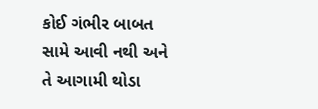કોઈ ગંભીર બાબત સામે આવી નથી અને તે આગામી થોડા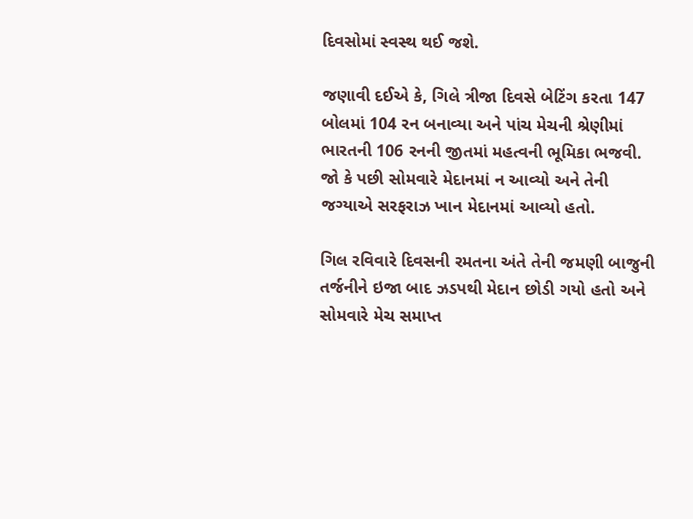દિવસોમાં સ્વસ્થ થઈ જશે.

જણાવી દઈએ કે, ગિલે ત્રીજા દિવસે બેટિંગ કરતા 147 બોલમાં 104 રન બનાવ્યા અને પાંચ મેચની શ્રેણીમાં ભારતની 106 રનની જીતમાં મહત્વની ભૂમિકા ભજવી. જો કે પછી સોમવારે મેદાનમાં ન આવ્યો અને તેની જગ્યાએ સરફરાઝ ખાન મેદાનમાં આવ્યો હતો.

ગિલ રવિવારે દિવસની રમતના અંતે તેની જમણી બાજુની તર્જનીને ઇજા બાદ ઝડપથી મેદાન છોડી ગયો હતો અને સોમવારે મેચ સમાપ્ત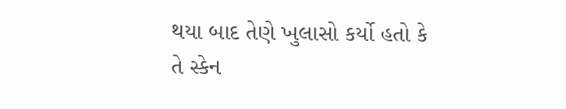થયા બાદ તેણે ખુલાસો કર્યો હતો કે તે સ્કેન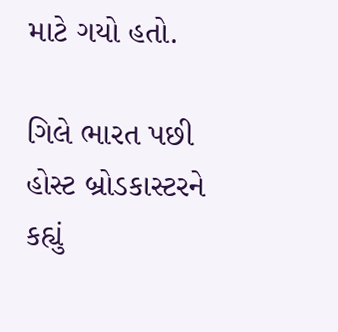માટે ગયો હતો.

ગિલે ભારત પછી હોસ્ટ બ્રોડકાસ્ટરને કહ્યું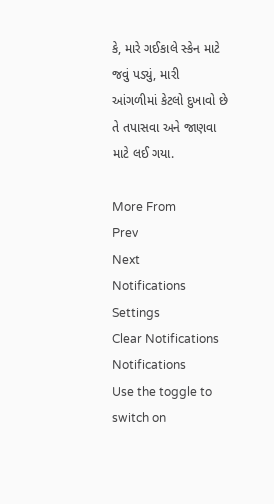કે, મારે ગઈકાલે સ્કેન માટે જવું પડ્યું, મારી આંગળીમાં કેટલો દુખાવો છે તે તપાસવા અને જાણવા માટે લઈ ગયા.

More From
Prev
Next
Notifications
Settings
Clear Notifications
Notifications
Use the toggle to switch on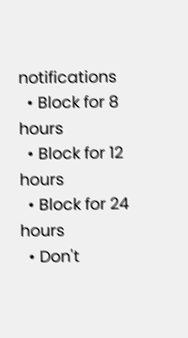notifications
  • Block for 8 hours
  • Block for 12 hours
  • Block for 24 hours
  • Don't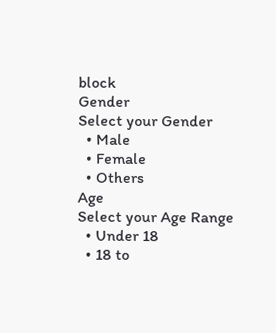block
Gender
Select your Gender
  • Male
  • Female
  • Others
Age
Select your Age Range
  • Under 18
  • 18 to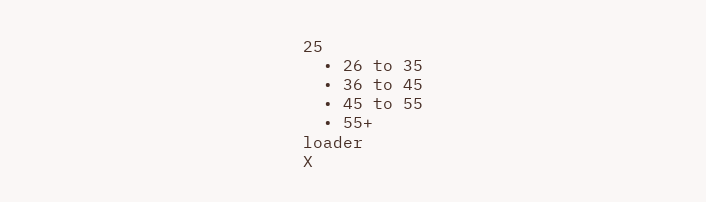25
  • 26 to 35
  • 36 to 45
  • 45 to 55
  • 55+
loader
X